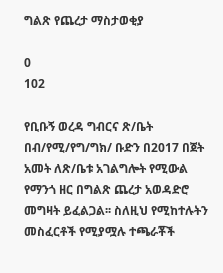ግልጽ የጨረታ ማስታወቂያ

0
102

የቢቡኝ ወረዳ ግብርና ጽ/ቤት በብ/የሚ/የግ/ግክ/ ቡድን በ2017 በጀት አመት ለጽ/ቤቱ አገልግሎት የሚውል የማንጎ ዘር በግልጽ ጨረታ አወዳድሮ መግዛት ይፈልጋል፡፡ ስለዚህ የሚከተሉትን መስፈርቶች የሚያሟሉ ተጫራቾች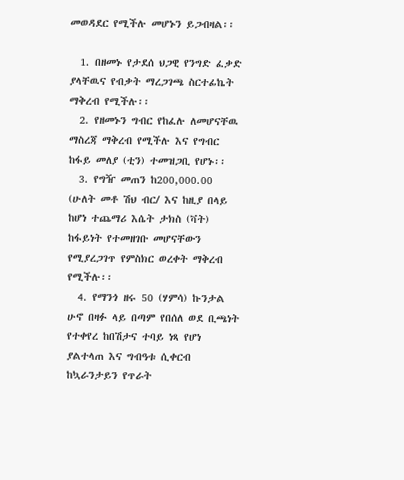መወዳደር የሚችሉ መሆኑን ይጋብዛል፡፡

  1. በዘመኑ የታደሰ ህጋዊ የንግድ ፈቃድ ያላቸዉና የብቃት ማረጋገጫ ስርተፊኬት ማቅረብ የሚችሉ፡፡
  2. የዘመኑን ግብር የከፈሉ ለመሆናቸዉ ማስረጃ ማቅረብ የሚችሉ እና የግብር ከፋይ መለያ (ቲን) ተመዝጋቢ የሆኑ፡፡
  3. የግዥ መጠን ከ200,000.00 (ሁለት መቶ ሽህ ብር/ እና ከዚያ በላይ ከሆነ ተጨማሪ እሴት ታክስ (ቫት) ከፋይነት የተመዘገቡ መሆናቸውን የሚያረጋገጥ የምስክር ወረቀት ማቅረብ የሚችሉ፡፡
  4. የማንጎ ዘሩ 50 (ሃምሳ) ኩንታል ሁኖ በዛፉ ላይ በጣም የበሰለ ወደ ቢጫነት የተቀየረ ከበሽታና ተባይ ነጻ የሆነ ያልተላጠ እና ግብዓቱ ሲቀርብ ከኳራንታይን የጥራት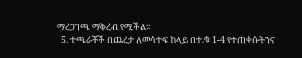ማረጋገጫ ማቅረብ የሚችል፡፡
  5. ተጫራቾች በጨረታ ለመሳተፍ ከላይ በተ.ቁ 1-4 የተጠቀሱትንና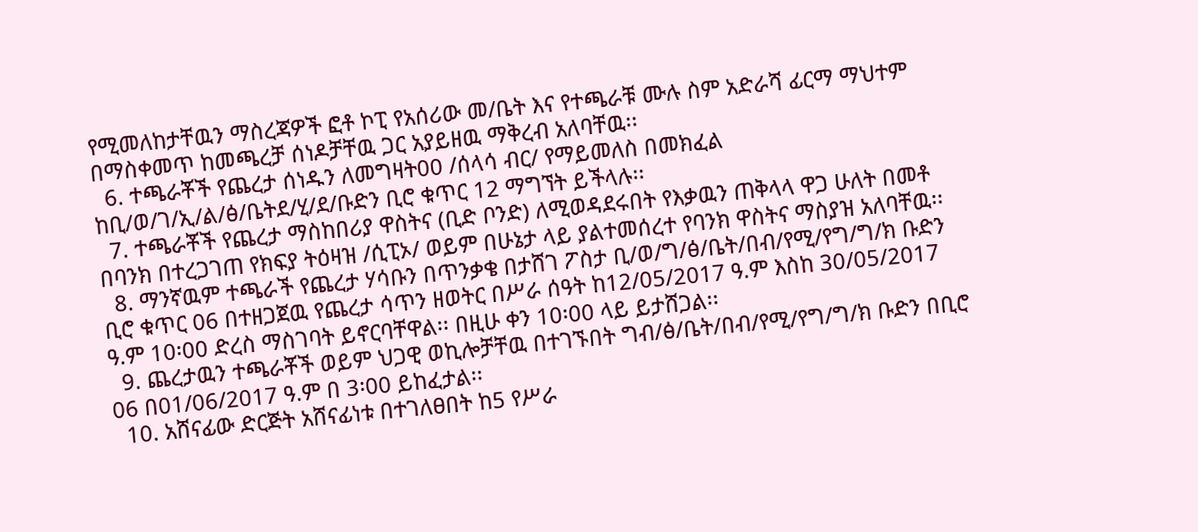የሚመለከታቸዉን ማስረጃዎች ፎቶ ኮፒ የአሰሪው መ/ቤት እና የተጫራቹ ሙሉ ስም አድራሻ ፊርማ ማህተም በማስቀመጥ ከመጫረቻ ሰነዶቻቸዉ ጋር አያይዘዉ ማቅረብ አለባቸዉ፡፡
  6. ተጫራቾች የጨረታ ሰነዱን ለመግዛት00 /ሰላሳ ብር/ የማይመለስ በመክፈል ከቢ/ወ/ገ/ኢ/ል/ፅ/ቤትደ/ሂ/ደ/ቡድን ቢሮ ቁጥር 12 ማግኘት ይችላሉ፡፡
  7. ተጫራቾች የጨረታ ማስከበሪያ ዋስትና (ቢድ ቦንድ) ለሚወዳደሩበት የእቃዉን ጠቅላላ ዋጋ ሁለት በመቶ በባንክ በተረጋገጠ የክፍያ ትዕዛዝ /ሲፒኦ/ ወይም በሁኔታ ላይ ያልተመሰረተ የባንክ ዋስትና ማስያዝ አለባቸዉ፡፡
  8. ማንኛዉም ተጫራች የጨረታ ሃሳቡን በጥንቃቄ በታሸገ ፖስታ ቢ/ወ/ግ/ፅ/ቤት/በብ/የሚ/የግ/ግ/ክ ቡድን ቢሮ ቁጥር 06 በተዘጋጀዉ የጨረታ ሳጥን ዘወትር በሥራ ሰዓት ከ12/05/2017 ዓ.ም እስከ 30/05/2017 ዓ.ም 10፡00 ድረስ ማስገባት ይኖርባቸዋል፡፡ በዚሁ ቀን 10፡00 ላይ ይታሸጋል፡፡
  9. ጨረታዉን ተጫራቾች ወይም ህጋዊ ወኪሎቻቸዉ በተገኙበት ግብ/ፅ/ቤት/በብ/የሚ/የግ/ግ/ክ ቡድን በቢሮ 06 በ01/06/2017 ዓ.ም በ 3፡00 ይከፈታል፡፡
  10. አሸናፊው ድርጅት አሸናፊነቱ በተገለፀበት ከ5 የሥራ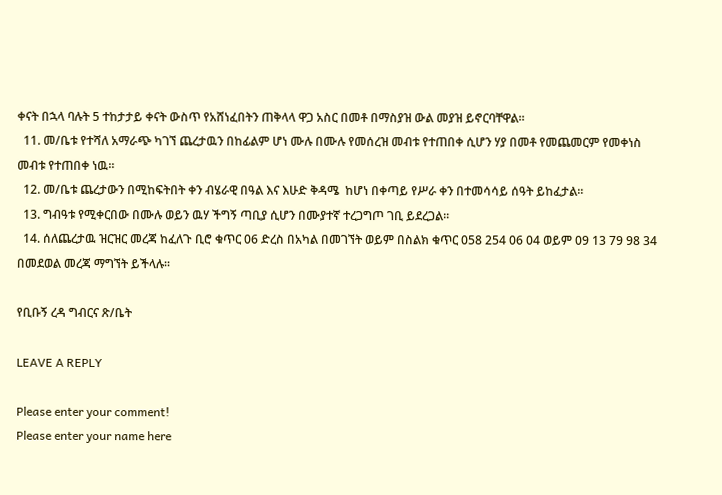ቀናት በኋላ ባሉት 5 ተከታታይ ቀናት ውስጥ የአሸነፈበትን ጠቅላላ ዋጋ አስር በመቶ በማስያዝ ውል መያዝ ይኖርባቸዋል፡፡
  11. መ/ቤቱ የተሻለ አማራጭ ካገኘ ጨረታዉን በከፊልም ሆነ ሙሉ በሙሉ የመሰረዝ መብቱ የተጠበቀ ሲሆን ሃያ በመቶ የመጨመርም የመቀነስ መብቱ የተጠበቀ ነዉ፡፡
  12. መ/ቤቱ ጨረታውን በሚከፍትበት ቀን ብሄራዊ በዓል እና እሁድ ቅዳሜ  ከሆነ በቀጣይ የሥራ ቀን በተመሳሳይ ሰዓት ይከፈታል፡፡
  13. ግብዓቱ የሚቀርበው በሙሉ ወይን ዉሃ ችግኝ ጣቢያ ሲሆን በሙያተኛ ተረጋግጦ ገቢ ይደረጋል፡፡
  14. ሰለጨረታዉ ዝርዝር መረጃ ከፈለጉ ቢሮ ቁጥር 06 ድረስ በአካል በመገኘት ወይም በስልክ ቁጥር 058 254 06 04 ወይም 09 13 79 98 34 በመደወል መረጃ ማግኘት ይችላሉ፡፡

የቢቡኝ ረዳ ግብርና ጽ/ቤት

LEAVE A REPLY

Please enter your comment!
Please enter your name here